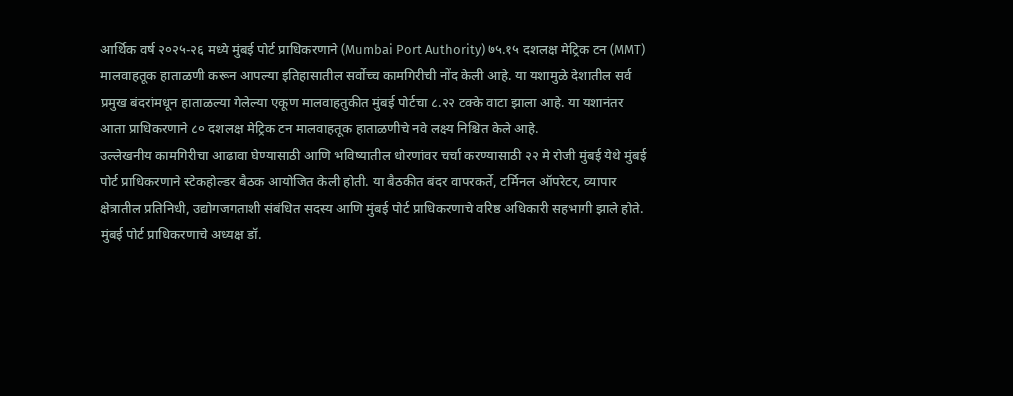आर्थिक वर्ष २०२५-२६ मध्ये मुंबई पोर्ट प्राधिकरणाने (Mumbai Port Authority) ७५.१५ दशलक्ष मेट्रिक टन (MMT) मालवाहतूक हाताळणी करून आपल्या इतिहासातील सर्वोच्च कामगिरीची नोंद केली आहे. या यशामुळे देशातील सर्व प्रमुख बंदरांमधून हाताळल्या गेलेल्या एकूण मालवाहतुकीत मुंबई पोर्टचा ८.२२ टक्के वाटा झाला आहे. या यशानंतर आता प्राधिकरणाने ८० दशलक्ष मेट्रिक टन मालवाहतूक हाताळणीचे नवे लक्ष्य निश्चित केले आहे.
उल्लेखनीय कामगिरीचा आढावा घेण्यासाठी आणि भविष्यातील धोरणांवर चर्चा करण्यासाठी २२ मे रोजी मुंबई येथे मुंबई पोर्ट प्राधिकरणाने स्टेकहोल्डर बैठक आयोजित केली होती. या बैठकीत बंदर वापरकर्ते, टर्मिनल ऑपरेटर, व्यापार क्षेत्रातील प्रतिनिधी, उद्योगजगताशी संबंधित सदस्य आणि मुंबई पोर्ट प्राधिकरणाचे वरिष्ठ अधिकारी सहभागी झाले होते. मुंबई पोर्ट प्राधिकरणाचे अध्यक्ष डॉ.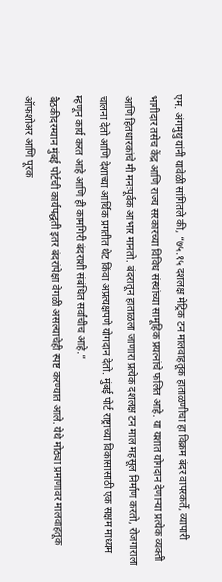एम. अंगमुथु यांनी यावेळी सांगितले की, “७५.१५ दशलक्ष मेट्रिक टन मालवाहतूक हाताळणीचा हा विक्रम बंदर वापरकर्ते, व्यापारी भागीदार तसेच केंद्र आणि राज्य सरकारच्या विविध संस्थांच्या सामूहिक प्रयत्नांचे फलित आहे. या यशात योगदान देणाऱ्या प्रत्येक व्यक्ती आणि हितधारकांचे मी मनःपूर्वक आभार मानतो. बंदरातून हाताळला जाणारा प्रत्येक दशलक्ष टन माल महसूल निर्माण करतो, रोजगाराला चालना देतो आणि देशाच्या आर्थिक प्रगतीत थेट किंवा अप्रत्यक्षपणे योगदान देतो. मुंबई पोर्ट राष्ट्राच्या विकासासाठी एक सक्षम माध्यम म्हणून कार्य करत आहे आणि ही कामगिरी बंदराशी संबंधित सर्वांचीच आहे.”
बैठकीदरम्यान मुंबई पोर्टची कार्यपद्धती इतर बंदरांपेक्षा वेगळी असल्याचेही स्पष्ट करण्यात आले. येथे मोठ्या प्रमाणावर मालवाहतूक ऑफशोअर आणि पूरक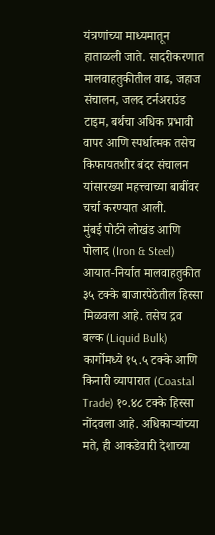यंत्रणांच्या माध्यमातून हाताळली जाते. सादरीकरणात मालवाहतुकीतील वाढ, जहाज संचालन, जलद टर्नअराउंड टाइम, बर्थचा अधिक प्रभावी वापर आणि स्पर्धात्मक तसेच किफायतशीर बंदर संचालन यांसारख्या महत्त्वाच्या बाबींवर चर्चा करण्यात आली.
मुंबई पोर्टने लोखंड आणि पोलाद (Iron & Steel) आयात-निर्यात मालवाहतुकीत ३५ टक्के बाजारपेठेतील हिस्सा मिळवला आहे. तसेच द्रव बल्क (Liquid Bulk) कार्गोमध्ये १५.५ टक्के आणि किनारी व्यापारात (Coastal Trade) १०.४८ टक्के हिस्सा नोंदवला आहे. अधिकाऱ्यांच्या मते, ही आकडेवारी देशाच्या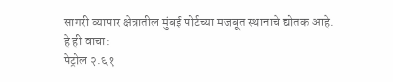सागरी व्यापार क्षेत्रातील मुंबई पोर्टच्या मजबूत स्थानाचे द्योतक आहे.
हे ही वाचा:
पेट्रोल २.६१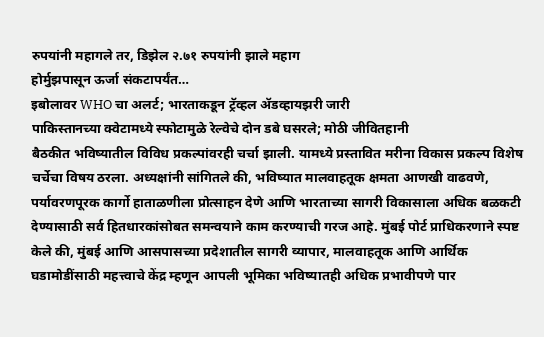रुपयांनी महागले तर, डिझेल २.७१ रुपयांनी झाले महाग
होर्मुझपासून ऊर्जा संकटापर्यंत…
इबोलावर WHO चा अलर्ट; भारताकडून ट्रॅव्हल ॲडव्हायझरी जारी
पाकिस्तानच्या क्वेटामध्ये स्फोटामुळे रेल्वेचे दोन डबे घसरले; मोठी जीवितहानी
बैठकीत भविष्यातील विविध प्रकल्पांवरही चर्चा झाली. यामध्ये प्रस्तावित मरीना विकास प्रकल्प विशेष चर्चेचा विषय ठरला. अध्यक्षांनी सांगितले की, भविष्यात मालवाहतूक क्षमता आणखी वाढवणे, पर्यावरणपूरक कार्गो हाताळणीला प्रोत्साहन देणे आणि भारताच्या सागरी विकासाला अधिक बळकटी देण्यासाठी सर्व हितधारकांसोबत समन्वयाने काम करण्याची गरज आहे. मुंबई पोर्ट प्राधिकरणाने स्पष्ट केले की, मुंबई आणि आसपासच्या प्रदेशातील सागरी व्यापार, मालवाहतूक आणि आर्थिक घडामोडींसाठी महत्त्वाचे केंद्र म्हणून आपली भूमिका भविष्यातही अधिक प्रभावीपणे पार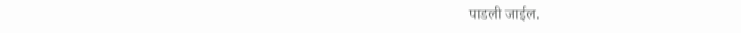पाडली जाईल.